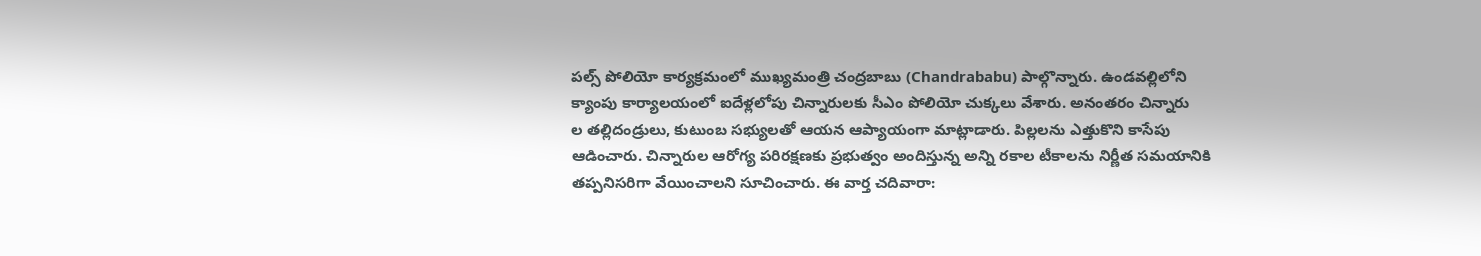పల్స్ పోలియో కార్యక్రమంలో ముఖ్యమంత్రి చంద్రబాబు (Chandrababu) పాల్గొన్నారు. ఉండవల్లిలోని క్యాంపు కార్యాలయంలో ఐదేళ్లలోపు చిన్నారులకు సీఎం పోలియో చుక్కలు వేశారు. అనంతరం చిన్నారు
ల తల్లిదండ్రులు, కుటుంబ సభ్యులతో ఆయన ఆప్యాయంగా మాట్లాడారు. పిల్లలను ఎత్తుకొని కాసేపు ఆడించారు. చిన్నారుల ఆరోగ్య పరిరక్షణకు ప్రభుత్వం అందిస్తున్న అన్ని రకాల టీకాలను నిర్ణీత సమయానికి తప్పనిసరిగా వేయించాలని సూచించారు. ఈ వార్త చదివారా: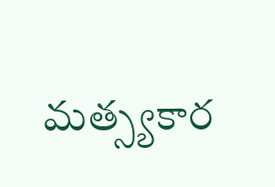మత్స్యకార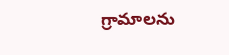గ్రామాలను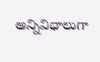అన్నివిధాలుగా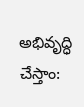అభివృద్ధి చేస్తాం: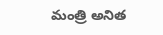మంత్రి అనిత